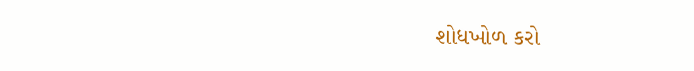શોધખોળ કરો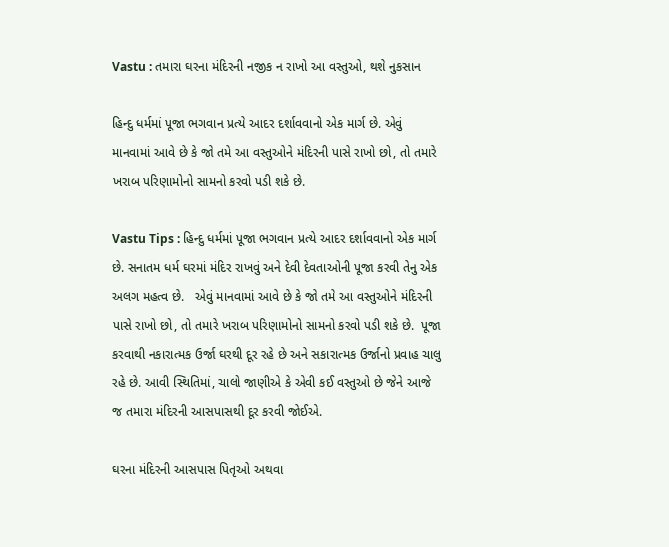Vastu : તમારા ઘરના મંદિરની નજીક ન રાખો આ વસ્તુઓ, થશે નુકસાન

હિન્દુ ધર્મમાં પૂજા ભગવાન પ્રત્યે આદર દર્શાવવાનો એક માર્ગ છે. એવું માનવામાં આવે છે કે જો તમે આ વસ્તુઓને મંદિરની પાસે રાખો છો, તો તમારે ખરાબ પરિણામોનો સામનો કરવો પડી શકે છે.

Vastu Tips : હિન્દુ ધર્મમાં પૂજા ભગવાન પ્રત્યે આદર દર્શાવવાનો એક માર્ગ છે. સનાતમ ધર્મ ઘરમાં મંદિર રાખવું અને દેવી દેવતાઓની પૂજા કરવી તેનુ એક અલગ મહત્વ છે.   એવું માનવામાં આવે છે કે જો તમે આ વસ્તુઓને મંદિરની પાસે રાખો છો, તો તમારે ખરાબ પરિણામોનો સામનો કરવો પડી શકે છે.  પૂજા કરવાથી નકારાત્મક ઉર્જા ઘરથી દૂર રહે છે અને સકારાત્મક ઉર્જાનો પ્રવાહ ચાલુ રહે છે. આવી સ્થિતિમાં, ચાલો જાણીએ કે એવી કઈ વસ્તુઓ છે જેને આજે જ તમારા મંદિરની આસપાસથી દૂર કરવી જોઈએ.

ઘરના મંદિરની આસપાસ પિતૃઓ અથવા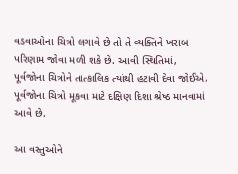વડવાઓના ચિત્રો લગાવે છે તો તે વ્યક્તિને ખરાબ પરિણામ જોવા મળી શકે છે. આવી સ્થિતિમાં, પૂર્વજોના ચિત્રોને તાત્કાલિક ત્યાંથી હટાવી દેવા જોઈએ. પૂર્વજોના ચિત્રો મૂકવા માટે દક્ષિણ દિશા શ્રેષ્ઠ માનવામાં આવે છે.

આ વસ્તુઓને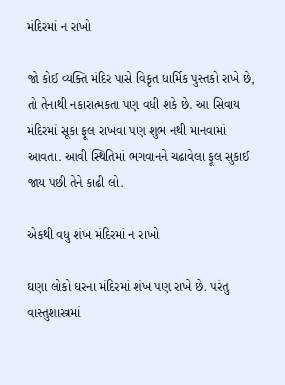મંદિરમાં ન રાખો

જો કોઈ વ્યક્તિ મંદિર પાસે વિકૃત ધાર્મિક પુસ્તકો રાખે છે, તો તેનાથી નકારાત્મકતા પણ વધી શકે છે. આ સિવાય મંદિરમાં સૂકા ફૂલ રાખવા પણ શુભ નથી માનવામાં આવતા. આવી સ્થિતિમાં ભગવાનને ચઢાવેલા ફૂલ સુકાઈ જાય પછી તેને કાઢી લો.

એકથી વધુ શંખ મંદિરમાં ન રાખો

ઘણા લોકો ઘરના મંદિરમાં શંખ પણ રાખે છે. પરંતુ વાસ્તુશાસ્ત્રમાં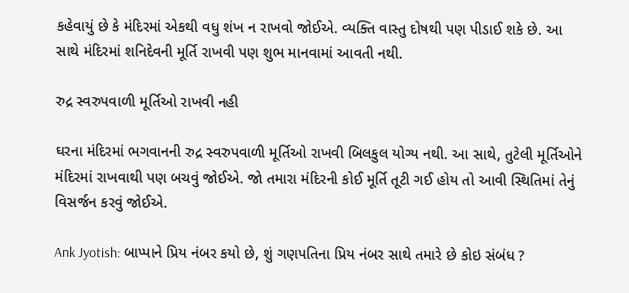કહેવાયું છે કે મંદિરમાં એકથી વધુ શંખ ન રાખવો જોઈએ. વ્યક્તિ વાસ્તુ દોષથી પણ પીડાઈ શકે છે. આ સાથે મંદિરમાં શનિદેવની મૂર્તિ રાખવી પણ શુભ માનવામાં આવતી નથી.

રુદ્ર સ્વરુપવાળી મૂર્તિઓ રાખવી નહી

ઘરના મંદિરમાં ભગવાનની રુદ્ર સ્વરુપવાળી મૂર્તિઓ રાખવી બિલકુલ યોગ્ય નથી. આ સાથે, તુટેલી મૂર્તિઓને મંદિરમાં રાખવાથી પણ બચવું જોઈએ. જો તમારા મંદિરની કોઈ મૂર્તિ તૂટી ગઈ હોય તો આવી સ્થિતિમાં તેનું વિસર્જન કરવું જોઈએ.

Ank Jyotish: બાપ્પાને પ્રિય નંબર કયો છે, શું ગણપતિના પ્રિય નંબર સાથે તમારે છે કોઇ સંબંધ ?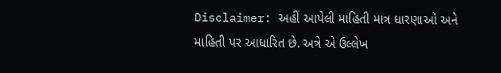Disclaimer: અહીં આપેલી માહિતી માત્ર ધારણાઓ અને માહિતી પર આધારિત છે. અત્રે એ ઉલ્લેખ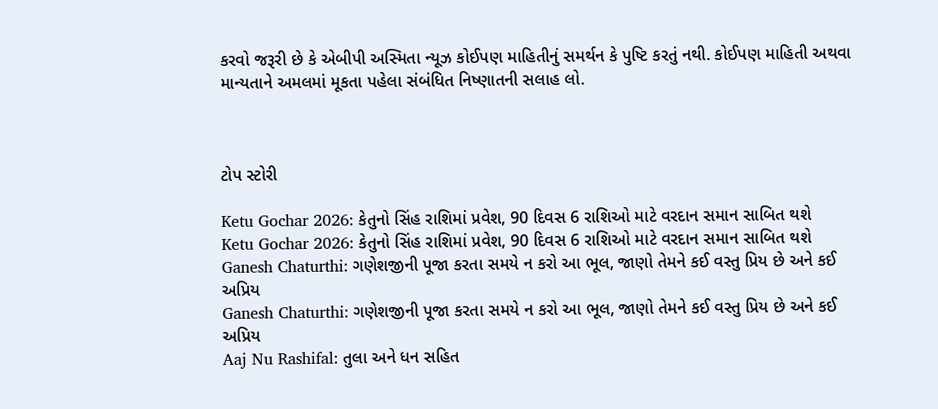કરવો જરૂરી છે કે એબીપી અસ્મિતા ન્યૂઝ કોઈપણ માહિતીનું સમર્થન કે પુષ્ટિ કરતું નથી. કોઈપણ માહિતી અથવા માન્યતાને અમલમાં મૂકતા પહેલા સંબંધિત નિષ્ણાતની સલાહ લો.



ટોપ સ્ટોરી

Ketu Gochar 2026: કેતુનો સિંહ રાશિમાં પ્રવેશ, 90 દિવસ 6 રાશિઓ માટે વરદાન સમાન સાબિત થશે
Ketu Gochar 2026: કેતુનો સિંહ રાશિમાં પ્રવેશ, 90 દિવસ 6 રાશિઓ માટે વરદાન સમાન સાબિત થશે
Ganesh Chaturthi: ગણેશજીની પૂજા કરતા સમયે ન કરો આ ભૂલ, જાણો તેમને કઈ વસ્તુ પ્રિય છે અને કઈ અપ્રિય
Ganesh Chaturthi: ગણેશજીની પૂજા કરતા સમયે ન કરો આ ભૂલ, જાણો તેમને કઈ વસ્તુ પ્રિય છે અને કઈ અપ્રિય
Aaj Nu Rashifal: તુલા અને ધન સહિત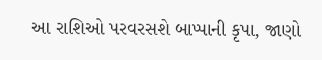આ રાશિઓ પરવરસશે બાપ્પાની કૃપા, જાણો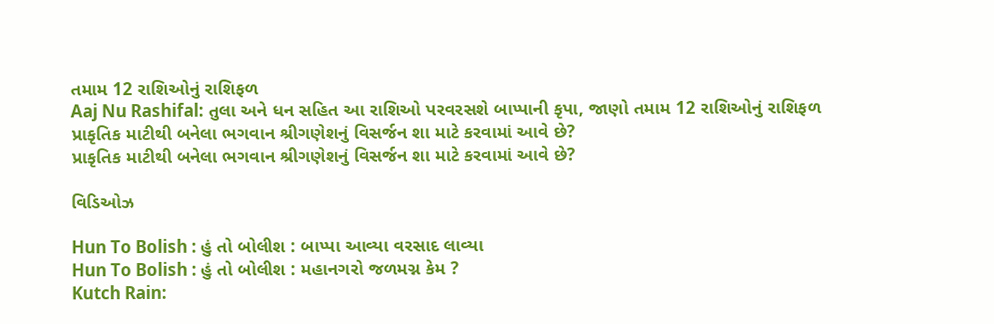તમામ 12 રાશિઓનું રાશિફળ
Aaj Nu Rashifal: તુલા અને ધન સહિત આ રાશિઓ પરવરસશે બાપ્પાની કૃપા, જાણો તમામ 12 રાશિઓનું રાશિફળ
પ્રાકૃતિક માટીથી બનેલા ભગવાન શ્રીગણેશનું વિસર્જન શા માટે કરવામાં આવે છે?
પ્રાકૃતિક માટીથી બનેલા ભગવાન શ્રીગણેશનું વિસર્જન શા માટે કરવામાં આવે છે?

વિડિઓઝ

Hun To Bolish : હું તો બોલીશ : બાપ્પા આવ્યા વરસાદ લાવ્યા
Hun To Bolish : હું તો બોલીશ : મહાનગરો જળમગ્ન કેમ ?
Kutch Rain: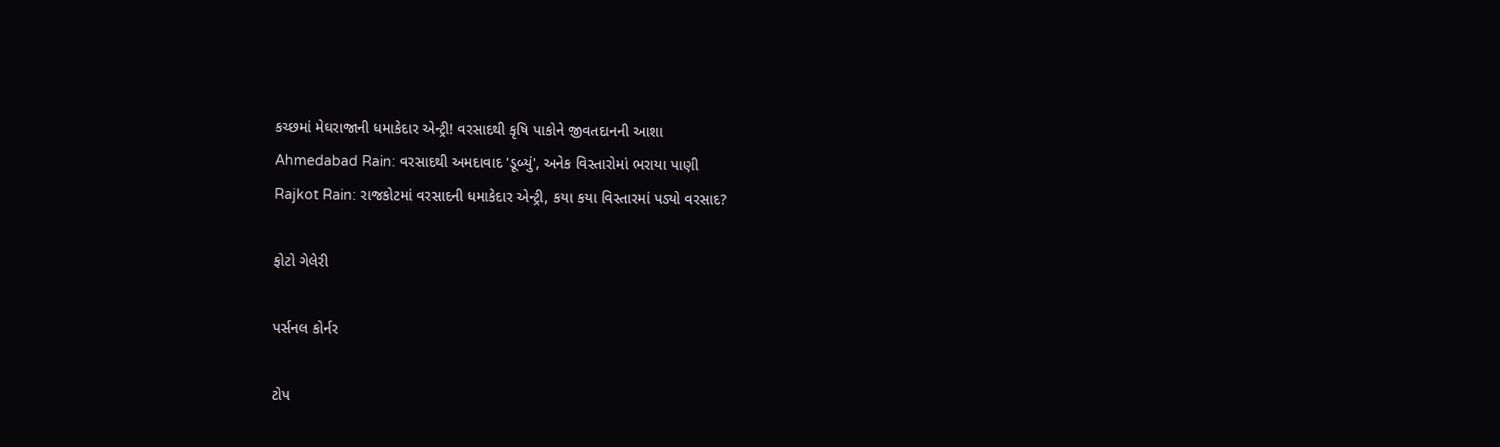કચ્છમાં મેઘરાજાની ધમાકેદાર એન્ટ્રી! વરસાદથી કૃષિ પાકોને જીવતદાનની આશા
Ahmedabad Rain: વરસાદથી અમદાવાદ 'ડૂબ્યું', અનેક વિસ્તારોમાં ભરાયા પાણી
Rajkot Rain: રાજકોટમાં વરસાદની ધમાકેદાર એન્ટ્રી, કયા કયા વિસ્તારમાં પડ્યો વરસાદ?

ફોટો ગેલેરી

પર્સનલ કોર્નર

ટોપ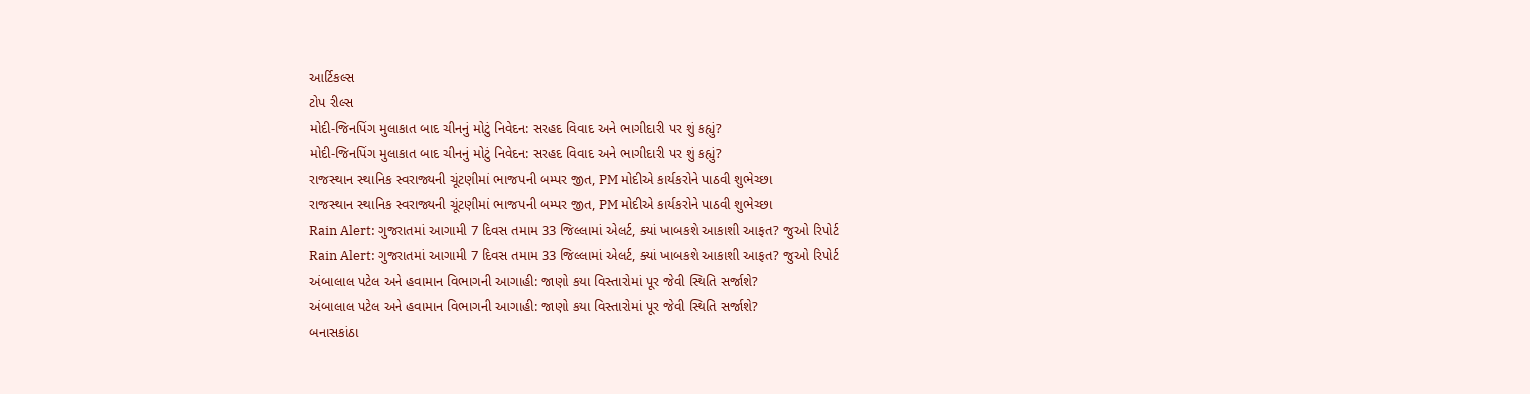આર્ટિકલ્સ
ટોપ રીલ્સ
મોદી-જિનપિંગ મુલાકાત બાદ ચીનનું મોટું નિવેદન: સરહદ વિવાદ અને ભાગીદારી પર શું કહ્યું?
મોદી-જિનપિંગ મુલાકાત બાદ ચીનનું મોટું નિવેદન: સરહદ વિવાદ અને ભાગીદારી પર શું કહ્યું?
રાજસ્થાન સ્થાનિક સ્વરાજ્યની ચૂંટણીમાં ભાજપની બમ્પર જીત, PM મોદીએ કાર્યકરોને પાઠવી શુભેચ્છા
રાજસ્થાન સ્થાનિક સ્વરાજ્યની ચૂંટણીમાં ભાજપની બમ્પર જીત, PM મોદીએ કાર્યકરોને પાઠવી શુભેચ્છા
Rain Alert: ગુજરાતમાં આગામી 7 દિવસ તમામ 33 જિલ્લામાં એલર્ટ, ક્યાં ખાબકશે આકાશી આફત? જુઓ રિપોર્ટ
Rain Alert: ગુજરાતમાં આગામી 7 દિવસ તમામ 33 જિલ્લામાં એલર્ટ, ક્યાં ખાબકશે આકાશી આફત? જુઓ રિપોર્ટ
અંબાલાલ પટેલ અને હવામાન વિભાગની આગાહી: જાણો કયા વિસ્તારોમાં પૂર જેવી સ્થિતિ સર્જાશે?
અંબાલાલ પટેલ અને હવામાન વિભાગની આગાહી: જાણો કયા વિસ્તારોમાં પૂર જેવી સ્થિતિ સર્જાશે?
બનાસકાંઠા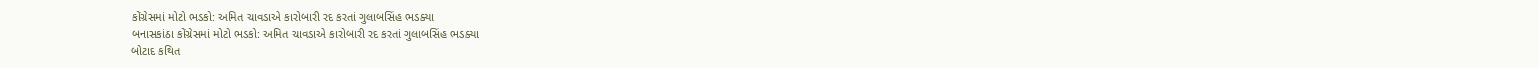કોંગ્રેસમાં મોટો ભડકો: અમિત ચાવડાએ કારોબારી રદ કરતાં ગુલાબસિંહ ભડક્યા
બનાસકાંઠા કોંગ્રેસમાં મોટો ભડકો: અમિત ચાવડાએ કારોબારી રદ કરતાં ગુલાબસિંહ ભડક્યા
બોટાદ કથિત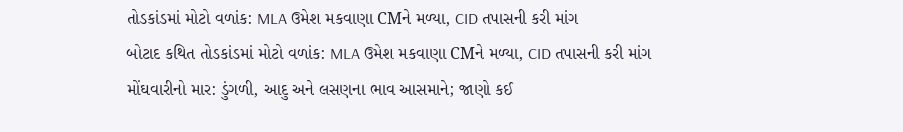તોડકાંડમાં મોટો વળાંક: MLA ઉમેશ મકવાણા CMને મળ્યા, CID તપાસની કરી માંગ
બોટાદ કથિત તોડકાંડમાં મોટો વળાંક: MLA ઉમેશ મકવાણા CMને મળ્યા, CID તપાસની કરી માંગ
મોંઘવારીનો માર: ડુંગળી, આદુ અને લસણના ભાવ આસમાને; જાણો કઈ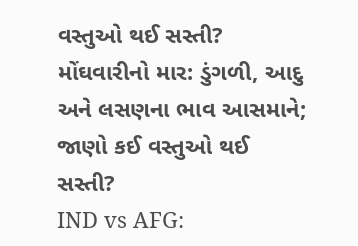વસ્તુઓ થઈ સસ્તી?
મોંઘવારીનો માર: ડુંગળી, આદુ અને લસણના ભાવ આસમાને; જાણો કઈ વસ્તુઓ થઈ સસ્તી?
IND vs AFG: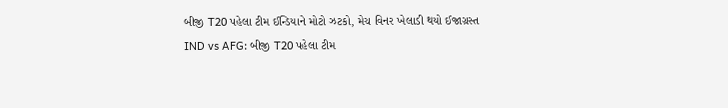બીજી T20 પહેલા ટીમ ઈન્ડિયાને મોટો ઝટકો, મેચ વિનર ખેલાડી થયો ઈજાગ્રસ્ત
IND vs AFG: બીજી T20 પહેલા ટીમ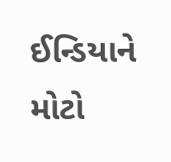ઈન્ડિયાને મોટો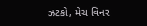ઝટકો, મેચ વિનર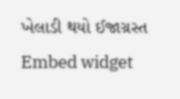ખેલાડી થયો ઈજાગ્રસ્ત
Embed widget